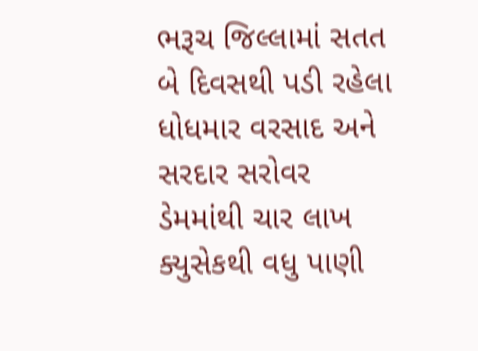ભરૂચ જિલ્લામાં સતત બે દિવસથી પડી રહેલા ધોધમાર વરસાદ અને સરદાર સરોવર ડેમમાંથી ચાર લાખ ક્યુસેકથી વધુ પાણી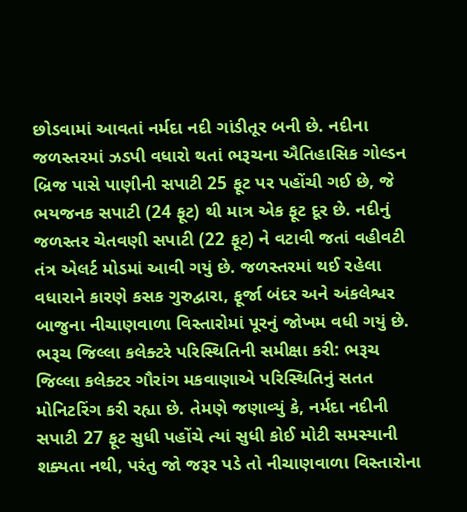છોડવામાં આવતાં નર્મદા નદી ગાંડીતૂર બની છે. નદીના જળસ્તરમાં ઝડપી વધારો થતાં ભરૂચના ઐતિહાસિક ગોલ્ડન બ્રિજ પાસે પાણીની સપાટી 25 ફૂટ પર પહોંચી ગઈ છે, જે ભયજનક સપાટી (24 ફૂટ) થી માત્ર એક ફૂટ દૂર છે. નદીનું જળસ્તર ચેતવણી સપાટી (22 ફૂટ) ને વટાવી જતાં વહીવટી તંત્ર એલર્ટ મોડમાં આવી ગયું છે. જળસ્તરમાં થઈ રહેલા વધારાને કારણે કસક ગુરુદ્વારા, ફૂર્જા બંદર અને અંકલેશ્વર બાજુના નીચાણવાળા વિસ્તારોમાં પૂરનું જોખમ વધી ગયું છે.
ભરૂચ જિલ્લા કલેક્ટરે પરિસ્થિતિની સમીક્ષા કરી: ભરૂચ જિલ્લા કલેક્ટર ગૌરાંગ મકવાણાએ પરિસ્થિતિનું સતત મોનિટરિંગ કરી રહ્યા છે. તેમણે જણાવ્યું કે, નર્મદા નદીની સપાટી 27 ફૂટ સુધી પહોંચે ત્યાં સુધી કોઈ મોટી સમસ્યાની શક્યતા નથી, પરંતુ જો જરૂર પડે તો નીચાણવાળા વિસ્તારોના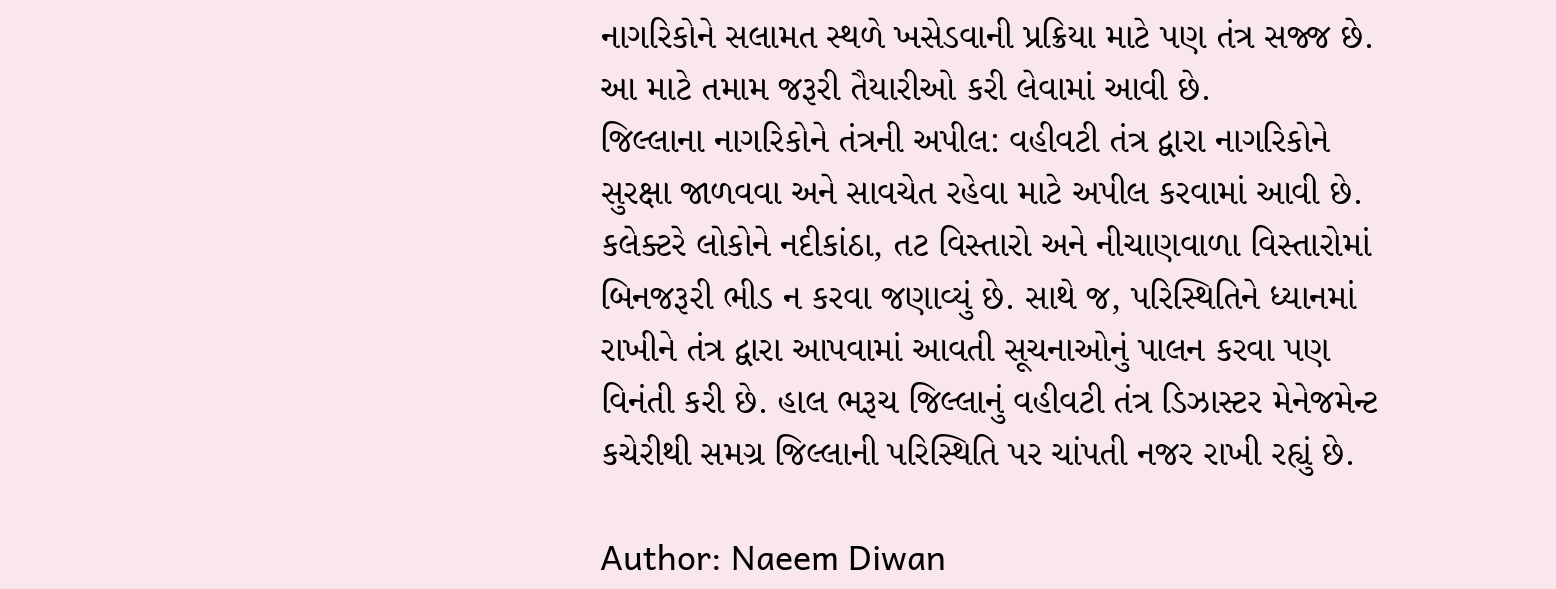નાગરિકોને સલામત સ્થળે ખસેડવાની પ્રક્રિયા માટે પણ તંત્ર સજ્જ છે. આ માટે તમામ જરૂરી તૈયારીઓ કરી લેવામાં આવી છે.
જિલ્લાના નાગરિકોને તંત્રની અપીલ: વહીવટી તંત્ર દ્વારા નાગરિકોને સુરક્ષા જાળવવા અને સાવચેત રહેવા માટે અપીલ કરવામાં આવી છે. કલેક્ટરે લોકોને નદીકાંઠા, તટ વિસ્તારો અને નીચાણવાળા વિસ્તારોમાં બિનજરૂરી ભીડ ન કરવા જણાવ્યું છે. સાથે જ, પરિસ્થિતિને ધ્યાનમાં રાખીને તંત્ર દ્વારા આપવામાં આવતી સૂચનાઓનું પાલન કરવા પણ વિનંતી કરી છે. હાલ ભરૂચ જિલ્લાનું વહીવટી તંત્ર ડિઝાસ્ટર મેનેજમેન્ટ કચેરીથી સમગ્ર જિલ્લાની પરિસ્થિતિ પર ચાંપતી નજર રાખી રહ્યું છે.

Author: Naeem Diwan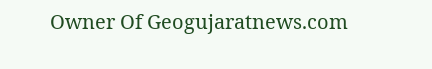Owner Of Geogujaratnews.com